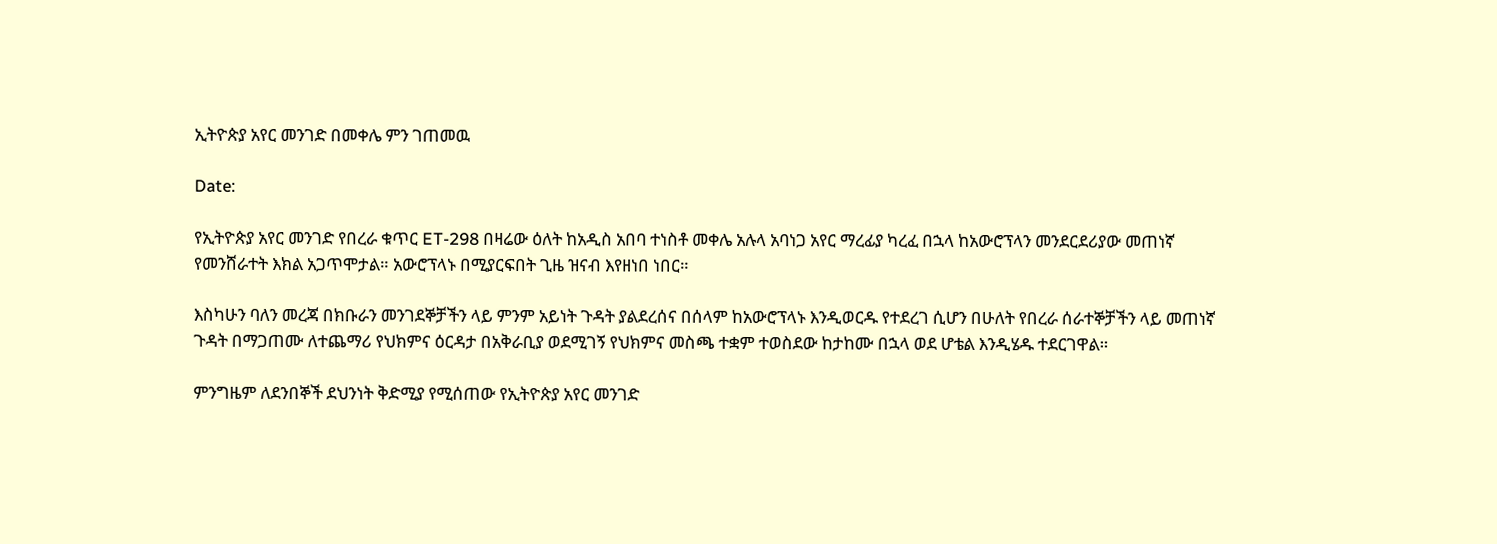ኢትዮጵያ አየር መንገድ በመቀሌ ምን ገጠመዉ

Date:

የኢትዮጵያ አየር መንገድ የበረራ ቁጥር ET-298 በዛሬው ዕለት ከአዲስ አበባ ተነስቶ መቀሌ አሉላ አባነጋ አየር ማረፊያ ካረፈ በኋላ ከአውሮፕላን መንደርደሪያው መጠነኛ የመንሸራተት እክል አጋጥሞታል። አውሮፕላኑ በሚያርፍበት ጊዜ ዝናብ እየዘነበ ነበር።

እስካሁን ባለን መረጃ በክቡራን መንገደኞቻችን ላይ ምንም አይነት ጉዳት ያልደረሰና በሰላም ከአውሮፕላኑ እንዲወርዱ የተደረገ ሲሆን በሁለት የበረራ ሰራተኞቻችን ላይ መጠነኛ ጉዳት በማጋጠሙ ለተጨማሪ የህክምና ዕርዳታ በአቅራቢያ ወደሚገኝ የህክምና መስጫ ተቋም ተወስደው ከታከሙ በኋላ ወደ ሆቴል እንዲሄዱ ተደርገዋል።

ምንግዜም ለደንበኞች ደህንነት ቅድሚያ የሚሰጠው የኢትዮጵያ አየር መንገድ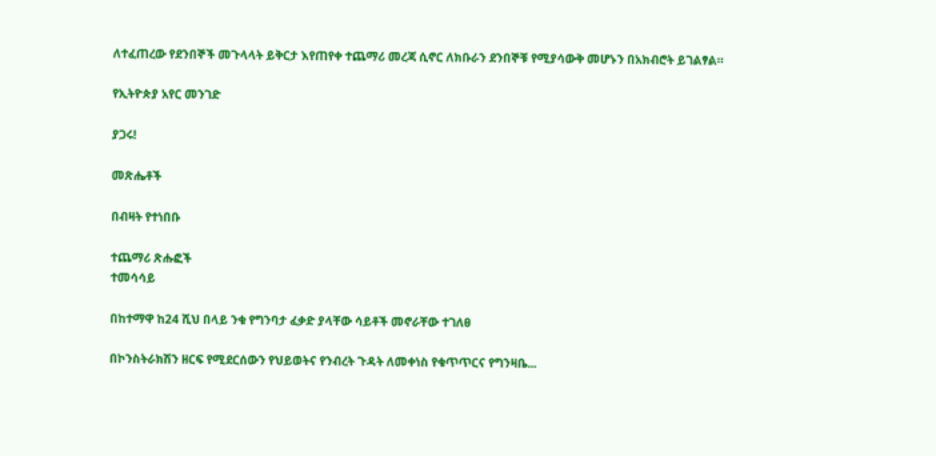ለተፈጠረው የደንበኞች መጉላላት ይቅርታ እየጠየቀ ተጨማሪ መረጃ ሲኖር ለክቡራን ደንበኞቹ የሚያሳውቅ መሆኑን በአክብሮት ይገልፃል።

የኢትዮጵያ አየር መንገድ

ያጋሩ!

መጽሔቶች

በብዛት የተነበቡ

ተጨማሪ ጽሑፎች
ተመሳሳይ

በከተማዋ ከ24 ሺህ በላይ ንቁ የግንባታ ፈቃድ ያላቸው ሳይቶች መኖራቸው ተገለፀ

በኮንስትራክሽን ዘርፍ የሚደርሰውን የህይወትና የንብረት ጉዳት ለመቀነስ የቁጥጥርና የግንዛቤ...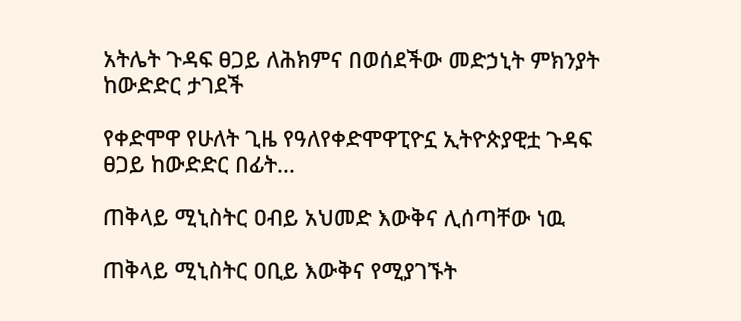አትሌት ጉዳፍ ፀጋይ ለሕክምና በወሰደችው መድኃኒት ምክንያት ከውድድር ታገደች

የቀድሞዋ የሁለት ጊዜ የዓለየቀድሞዋፒዮኗ ኢትዮጵያዊቷ ጉዳፍ ፀጋይ ከውድድር በፊት...

ጠቅላይ ሚኒስትር ዐብይ አህመድ እውቅና ሊሰጣቸው ነዉ

ጠቅላይ ሚኒስትር ዐቢይ እውቅና የሚያገኙት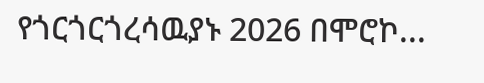የጎርጎርጎረሳዉያኑ 2026 በሞሮኮ...